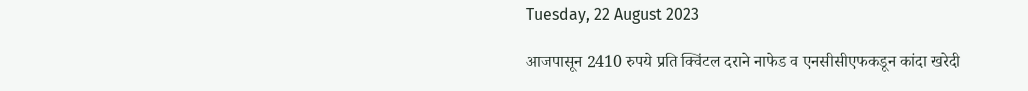Tuesday, 22 August 2023

आजपासून 2410 रुपये प्रति क्विंटल दराने नाफेड व एनसीसीएफकडून कांदा खरेदी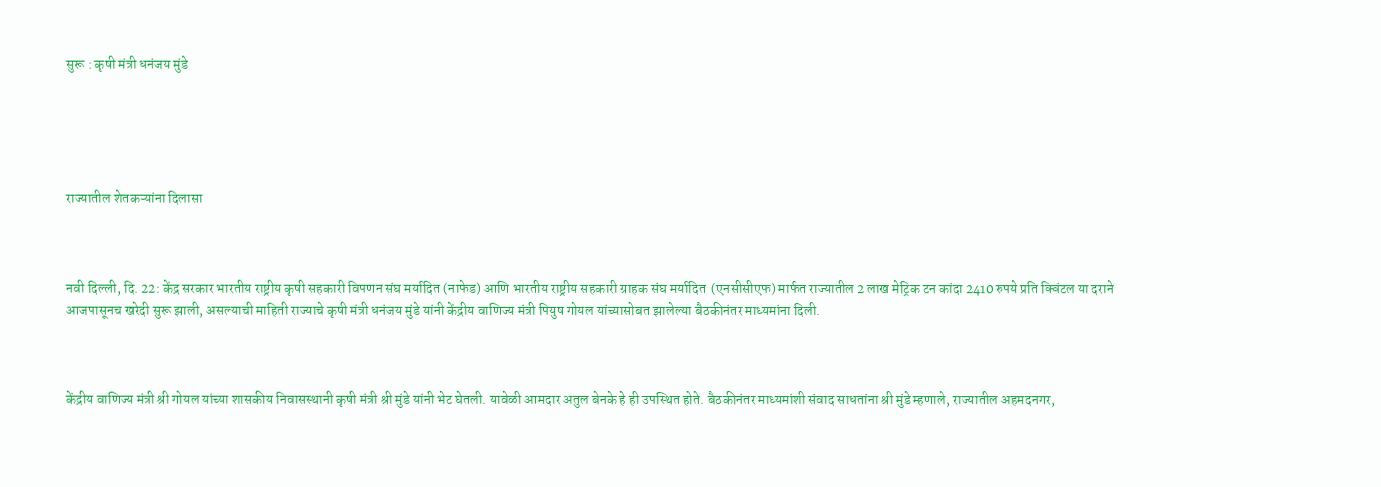सुरू : कृषी मंत्री धनंजय मुंडे





राज्यातील शेतकऱ्यांना दिलासा



नवी दिल्ली, दि. 22: केंद्र सरकार भारतीय राष्ट्रीय कृषी सहकारी विपणन संघ मर्यादित (नाफेड) आणि भारतीय राष्ट्रीय सहकारी ग्राहक संघ मर्यादित  (एनसीसीएफ) मार्फत राज्यातील 2 लाख मेट्रिक टन कांदा 2410 रुपये प्रति क्विंटल या दराने आजपासूनच खरेदी सुरू झाली, असल्याची माहिती राज्याचे कृषी मंत्री धनंजय मुंडे यांनी केंद्रीय वाणिज्य मंत्री पियुष गोयल यांच्यासोबत झालेल्या बैठकीनंतर माध्यमांना दिली.



केंद्रीय वाणिज्य मंत्री श्री गोयल यांच्या शासकीय निवासस्थानी कृषी मंत्री श्री मुंडे यांनी भेट घेतली. यावेळी आमदार अतुल बेनके हे ही उपस्थित होते. बैठकीनंतर माध्यमांशी संवाद साधतांना श्री मुंडे म्हणाले, राज्यातील अहमदनगर,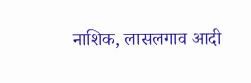नाशिक, लासलगाव आदी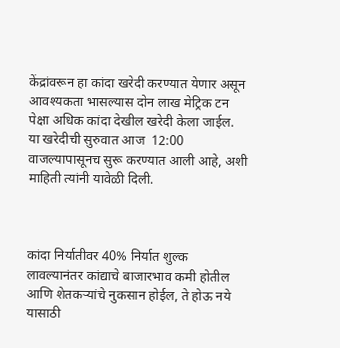केंद्रांवरून हा कांदा खरेदी करण्यात येणार असून आवश्यकता भासल्यास दोन लाख मेट्रिक टन पेक्षा अधिक कांदा देखील खरेदी केला जाईल. या खरेदीची सुरुवात आज  12:00 वाजल्यापासूनच सुरू करण्यात आली आहे, अशी माहिती त्यांनी यावेळी दिली.



कांदा निर्यातीवर 40% निर्यात शुल्क लावल्यानंतर कांद्याचे बाजारभाव कमी होतील आणि शेतकऱ्यांचे नुकसान होईल, ते होऊ नये यासाठी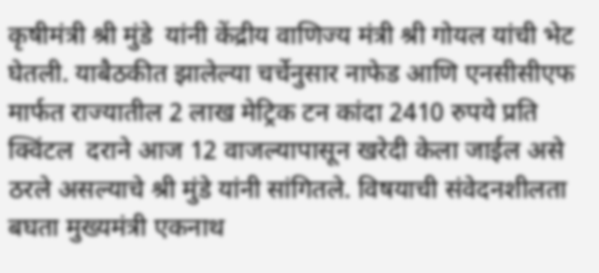कृषीमंत्री श्री मुंडे  यांनी केंद्रीय वाणिज्य मंत्री श्री गोयल यांची भेट घेतली. याबैठकीत झालेल्या चर्चेनुसार नाफेड आणि एनसीसीएफ मार्फत राज्यातील 2 लाख मेट्रिक टन कांदा 2410 रुपये प्रति क्विंटल  दराने आज 12 वाजल्यापासून खरेदी केला जाईल असे ठरले असल्याचे श्री मुंडे यांनी सांगितले. विषयाची संवेदनश‍ीलता बघता मुख्यमंत्री एकनाथ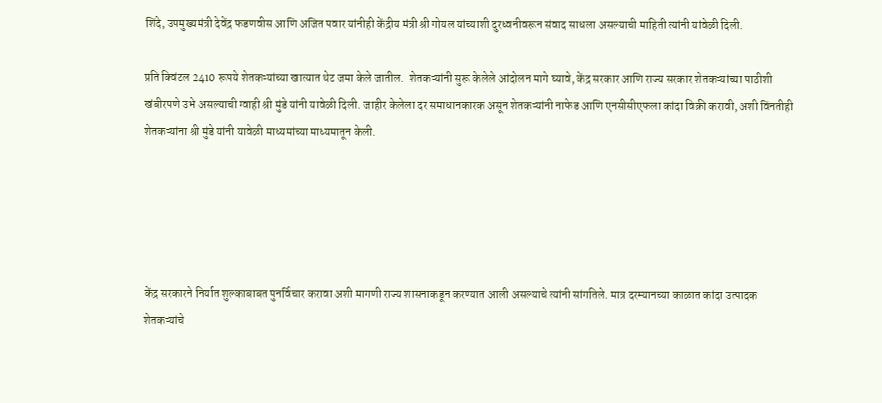शिंदे, उपमुख्यमंत्री देवेंद्र फडणवीस आणि अजित पवार यांनीही केंद्रीय मंत्री श्री गोयल यांच्याशी दुरध्वनीवरून संवाद साधला असल्याची माहिती त्यांनी यांवेळी दिली.

प्रति क्विंटल 2410 रूपये शेतकऱ्यांच्या खात्यात थेट जमा केले जातील.  शेतकऱ्यांनी सुरू केलेले आंदोलन मागे घ्यावे, केंद्र सरकार आणि राज्य सरकार शेतकऱ्यांच्या पाठीशी खंबीरपणे उभे असल्याची ग्वाही श्री मुंडे यांनी यावेळी दिली. जाहीर केलेला दर समाधानकारक असून शेतकऱ्यांनी नाफेड आणि एनसीसीएफला कांदा विक्री करावी, अशी विंनतीही शेतकऱ्यांना श्री मुंडे यांनी यावेळी माध्यमांच्या माध्यमातून केली.





केंद्र सरकारने निर्यात शुल्काबाबत पुनर्विचार करावा अशी मागणी राज्य शासनाकडून करण्यात आली असल्याचे त्यांनी सांगतिले. मात्र दरम्यानच्या काळात कांदा उत्पादक शेतकऱ्यांचे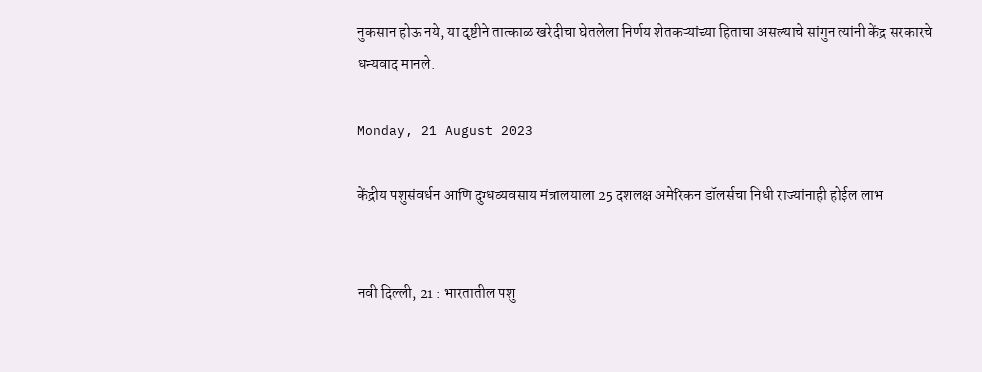नुकसान होऊ नये, या दृष्टीने तात्काळ खरेदीचा घेतलेला निर्णय शेतकऱ्यांच्या हिताचा असल्याचे सांगुन त्यांनी केंद्र सरकारचे धन्यवाद मानले.

Monday, 21 August 2023

केंद्रीय पशुसंवर्धन आणि दुग्धव्यवसाय मंत्रालयाला 25 दशलक्ष अमेरिकन डॉलर्सचा निधी राज्यांनाही होईल लाभ


नवी दिल्ली, 21 : भारतातील पशु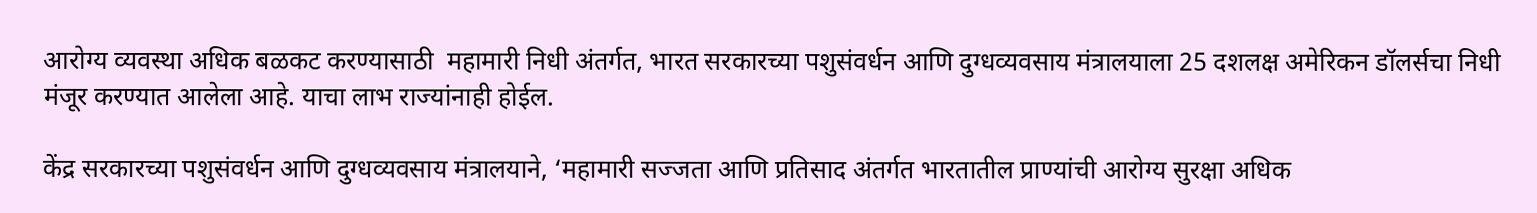आरोग्य व्यवस्था अधिक बळकट करण्यासाठी  महामारी निधी अंतर्गत, भारत सरकारच्या पशुसंवर्धन आणि दुग्धव्यवसाय मंत्रालयाला 25 दशलक्ष अमेरिकन डॉलर्सचा निधी मंजूर करण्यात आलेला आहे. याचा लाभ राज्यांनाही होईल.

केंद्र सरकारच्या पशुसंवर्धन आणि दुग्धव्यवसाय मंत्रालयाने, ‘महामारी सज्जता आणि प्रतिसाद अंतर्गत भारतातील प्राण्यांची आरोग्य सुरक्षा अधिक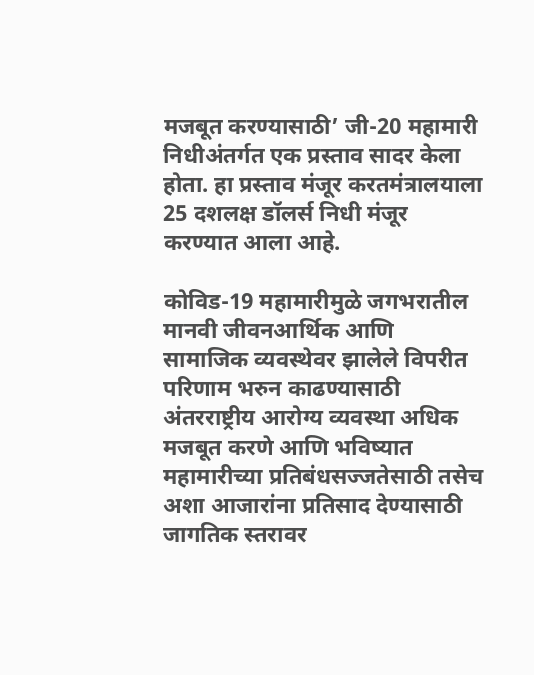मजबूत करण्यासाठी’ जी-20 महामारी निधीअंतर्गत एक प्रस्ताव सादर केला होता. हा प्रस्ताव मंजूर करतमंत्रालयाला 25 दशलक्ष डॉलर्स निधी मंजूर करण्यात आला आहे.

कोविड-19 महामारीमुळे जगभरातील मानवी जीवनआर्थिक आणि सामाजिक व्यवस्थेवर झालेले विपरीत परिणाम भरुन काढण्यासाठी अंतरराष्ट्रीय आरोग्य व्यवस्था अधिक मजबूत करणे आणि भविष्यात महामारीच्या प्रतिबंधसज्जतेसाठी तसेच अशा आजारांना प्रतिसाद देण्यासाठी जागतिक स्तरावर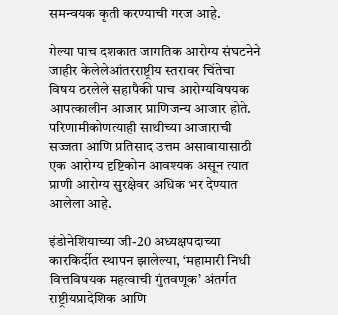समन्वयक कृती करण्याची गरज आहे.

गेल्या पाच दशकात जागतिक आरोग्य संघटनेने जाहीर केलेलेआंतरराष्ट्रीय स्तरावर चिंतेचा विषय ठरलेले सहापैकी पाच आरोग्यविषयक आपत्कालीन आजार प्राणिजन्य आजार होते. परिणामीकोणत्याही साथीच्या आजाराची सज्जता आणि प्रतिसाद उत्तम असावायासाठी एक आरोग्य दृष्टिकोन आवश्यक असून त्यात प्राणी आरोग्य सुरक्षेवर अधिक भर देण्यात आलेला आहे.

इंडोनेशियाच्या जी-20 अध्यक्षपदाच्या कारकिर्दीत स्थापन झालेल्या, ‘महामारी निधी वित्तविषयक महत्वाची गुंतवणूक’ अंतर्गत राष्ट्रीयप्रादेशिक आणि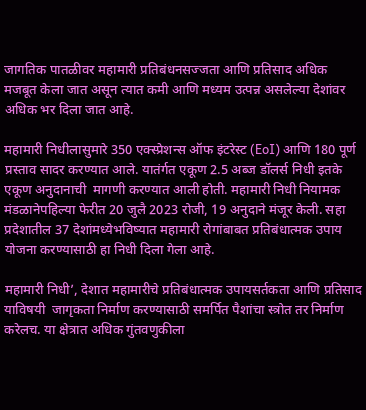जागतिक पातळीवर महामारी प्रतिबंधनसज्जता आणि प्रतिसाद अधिक मजबूत केला जात असून त्यात कमी आणि मध्यम उत्पन्न असलेल्या देशांवर अधिक भर दिला जात आहे.

महामारी निधीलासुमारे 350 एक्स्प्रेशन्स ऑफ इंटरेस्ट (EoI) आणि 180 पूर्ण प्रस्ताव सादर करण्यात आले. यातंर्गत एकूण 2.5 अब्ज डॉलर्स निधी इतके एकूण अनुदानाची  मागणी करण्यात आली होती. महामारी निधी नियामक मंडळानेपहिल्या फेरीत 20 जुलै 2023 रोजी, 19 अनुदाने मंजूर केली. सहा प्रदेशातील 37 देशांमध्येभविष्यात महामारी रोगांबाबत प्रतिबंधात्मक उपाय योजना करण्यासाठी हा निधी दिला गेला आहे.

महामारी निधी’, देशात महामारीचे प्रतिबंधात्मक उपायसर्तकता आणि प्रतिसाद याविषयी  जागृकता निर्माण करण्यासाठी समर्पित पैशांचा स्त्रोत तर निर्माण करेलच. या क्षेत्रात अधिक गुंतवणुकीला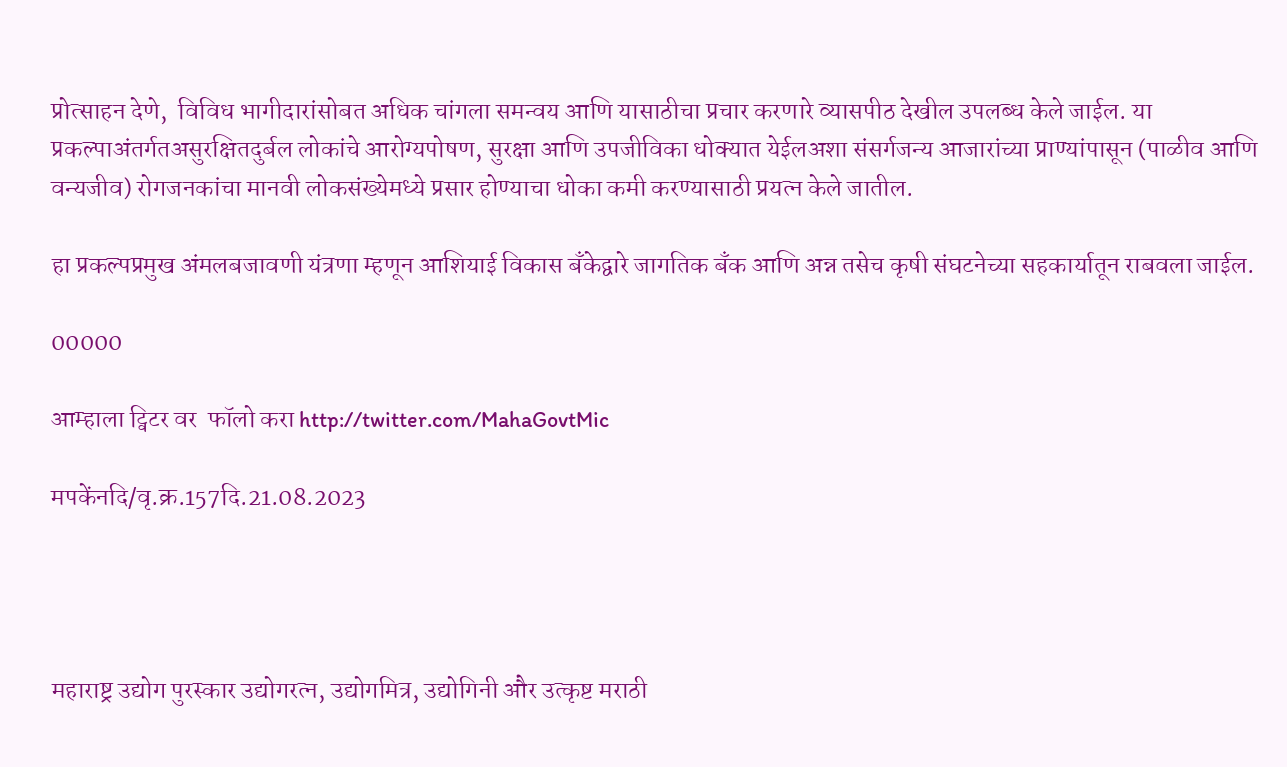प्रोत्साहन देणे,  विविध भागीदारांसोबत अधिक चांगला समन्वय आणि यासाठीचा प्रचार करणारे व्यासपीठ देखील उपलब्ध केले जाईल. या प्रकल्पाअंतर्गतअसुरक्षितदुर्बल लोकांचे आरोग्यपोषण, सुरक्षा आणि उपजीविका धोक्यात येईलअशा संसर्गजन्य आजारांच्या प्राण्यांपासून (पाळीव आणि वन्यजीव) रोगजनकांचा मानवी लोकसंख्येमध्ये प्रसार होण्याचा धोका कमी करण्यासाठी प्रयत्न केले जातील.

हा प्रकल्पप्रमुख अंमलबजावणी यंत्रणा म्हणून आशियाई विकास बँकेद्वारे जागतिक बँक आणि अन्न तसेच कृषी संघटनेच्या सहकार्यातून राबवला जाईल.

00000

आम्हाला ट्विटर वर  फॉलो करा http://twitter.com/MahaGovtMic

मपकेंनदि/वृ.क्र.157दि.21.08.2023




महाराष्ट्र उद्योग पुरस्कार उद्योगरत्न, उद्योगमित्र, उद्योगिनी और उत्कृष्ट मराठी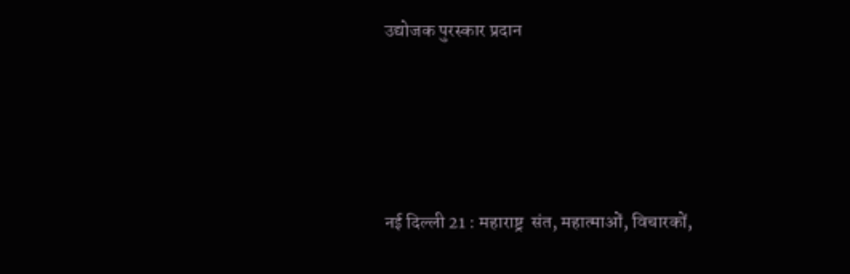उद्योजक पुरस्कार प्रदान





नई दिल्ली 21 : महाराष्ट्र  संत, महात्माओं, विचारकों,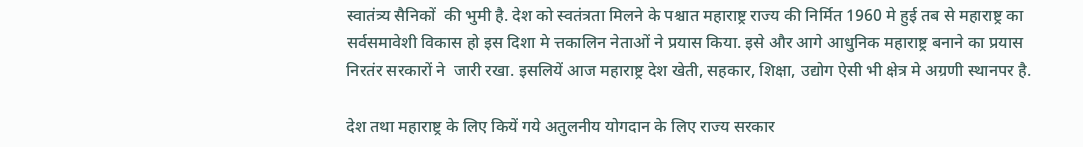स्वातंत्र्य सैनिकों  की भुमी है. देश को स्वतंत्रता मिलने के पश्चात महाराष्ट्र राज्य की निर्मित 1960 मे हुई तब से महाराष्ट्र का सर्वसमावेशी विकास हो इस दिशा मे त्तकाल‍िन नेताओं ने प्रयास किया. इसे और आगे आधुनिक महाराष्ट्र बनाने का प्रयास निरतंर सरकारों ने  जारी रखा. इसलियें आज महाराष्ट्र देश खेती, सहकार, शिक्षा, उद्योग ऐसी भी क्षेत्र मे अग्रणी स्थानपर है.

देश तथा महाराष्ट्र के लिए कियें गये अतुलनीय योगदान के लिए राज्य सरकार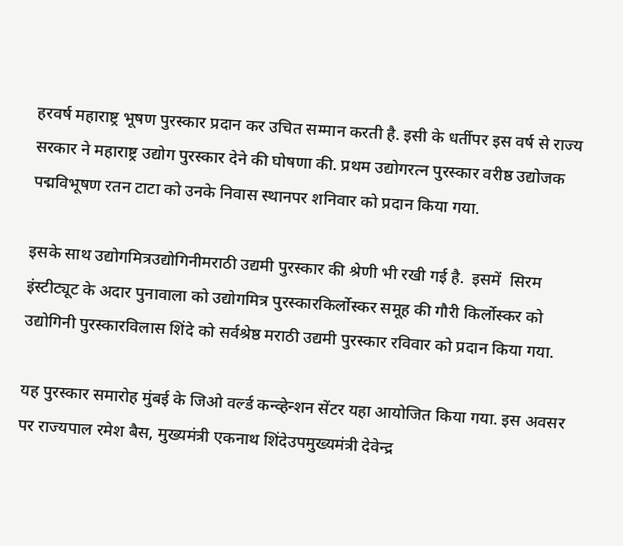हरवर्ष महाराष्ट्र भूषण पुरस्कार प्रदान कर उचित सम्मान करती है. इसी के धर्तीपर इस वर्ष से राज्य सरकार ने महाराष्ट्र उद्योग पुरस्कार देने की घोषणा की. प्रथम उद्योगरत्न पुरस्कार वरीष्ठ उद्योजक पद्मविभूषण रतन टाटा को उनके निवास स्थानपर शनिवार को प्रदान किया गया.

इसके साथ उद्योगमित्रउद्योगिनीमराठी उद्यमी पुरस्कार की श्रेणी भी रखी गई है.  इसमें  सिरम इंस्टीट्यूट के अदार पुनावाला को उद्योगमित्र पुरस्कारकिर्लोस्कर समूह की गौरी किर्लोस्कर को उद्योगिनी पुरस्कारविलास शिंदे को सर्वश्रेष्ठ मराठी उद्यमी पुरस्कार रविवार को प्रदान किया गया.

यह पुरस्कार समारोह मुंबई के जिओ वर्ल्ड कन्व्हेन्शन सेंटर यहा आयोजित किया गया. इस अवसर पर राज्यपाल रमेश बैस, मुख्यमंत्री एकनाथ शिंदेउपमुख्यमंत्री देवेन्द्र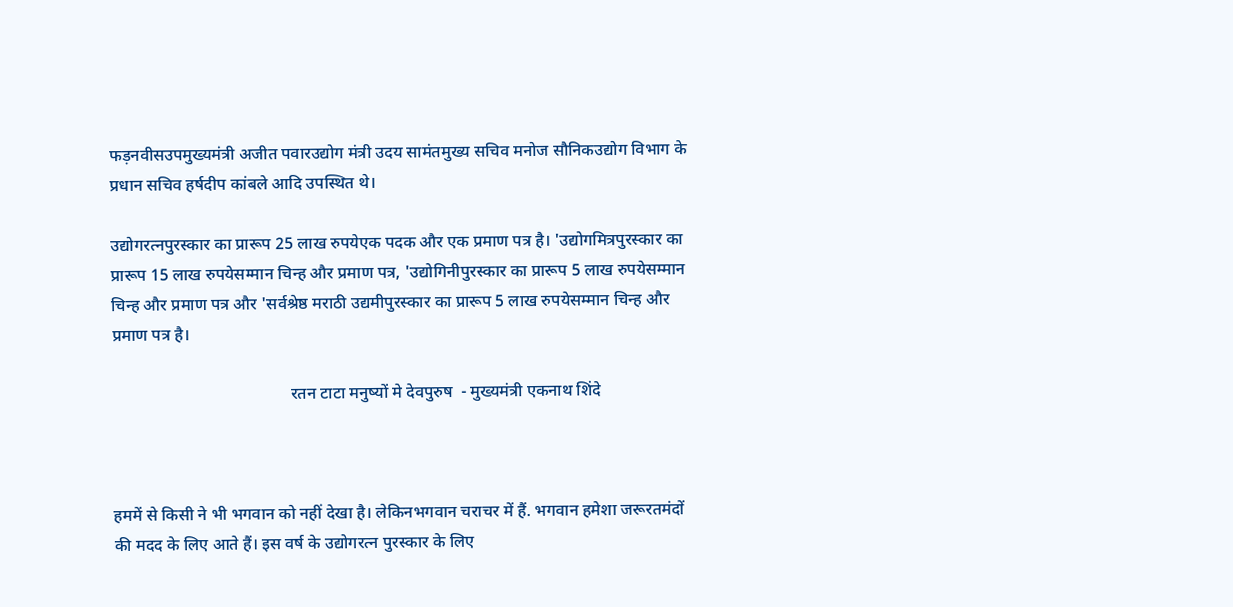फड़नवीसउपमुख्यमंत्री अजीत पवारउद्योग मंत्री उदय सामंतमुख्य सचिव मनोज सौनिकउद्योग विभाग के प्रधान सचिव हर्षदीप कांबले आदि उपस्थित थे।

उद्योगरत्नपुरस्कार का प्रारूप 25 लाख रुपयेएक पदक और एक प्रमाण पत्र है। 'उद्योगमित्रपुरस्कार का प्रारूप 15 लाख रुपयेसम्मान चिन्ह और प्रमाण पत्र, 'उद्योगिनीपुरस्कार का प्रारूप 5 लाख रुपयेसम्मान चिन्ह और प्रमाण पत्र और 'सर्वश्रेष्ठ मराठी उद्यमीपुरस्कार का प्रारूप 5 लाख रुपयेसम्मान चिन्ह और प्रमाण पत्र है।

                                           रतन टाटा मनुष्यों मे देवपुरुष  - मुख्यमंत्री एकनाथ शिंदे



हममें से किसी ने भी भगवान को नहीं देखा है। लेकिनभगवान चराचर में हैं. भगवान हमेशा जरूरतमंदों की मदद के लिए आते हैं। इस वर्ष के उद्योगरत्न पुरस्कार के लिए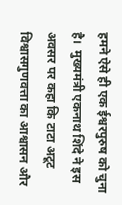हमने ऐसे ही एक ईश्वरपुरुष को चुना है।  मुख्यमंत्री एकनाथ शिंदे ने इस अवसर पर कहा कि टाटा अटूट विश्वासगुणवत्ता का आश्वासन और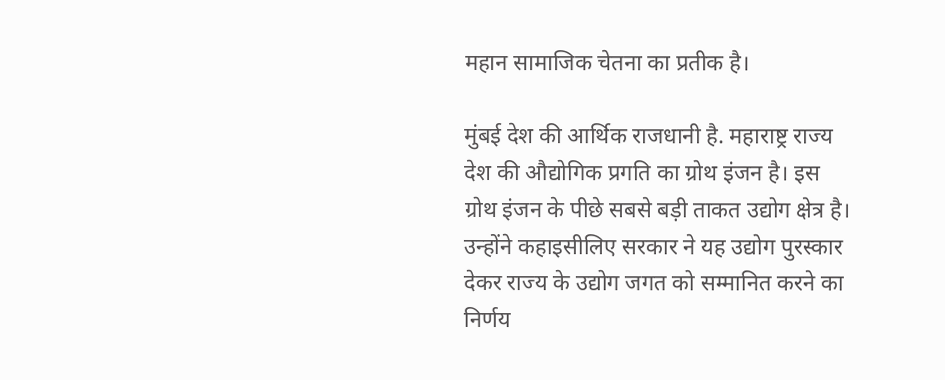महान सामाजिक चेतना का प्रतीक है।

मुंबई देश की आर्थिक राजधानी है. महाराष्ट्र राज्य देश की औद्योगिक प्रगति का ग्रोथ इंजन है। इस ग्रोथ इंजन के पीछे सबसे बड़ी ताकत उद्योग क्षेत्र है। उन्होंने कहाइसीलिए सरकार ने यह उद्योग पुरस्कार देकर राज्य के उद्योग जगत को सम्मानित करने का निर्णय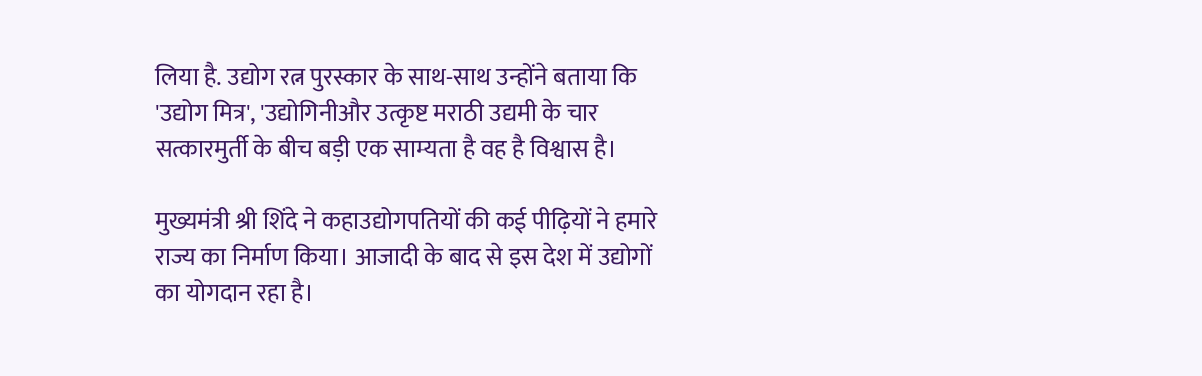लिया है. उद्योग रत्न पुरस्कार के साथ-साथ उन्होंने बताया कि 'उद्योग मित्र', 'उद्योगिनीऔर उत्कृष्ट मराठी उद्यमी के चार सत्कारमुर्ती के बीच बड़ी एक साम्यता है वह है विश्वास है।

मुख्यमंत्री श्री शिंदे ने कहाउद्योगपतियों की कई पीढ़ियों ने हमारे राज्य का निर्माण किया। आजादी के बाद से इस देश में उद्योगों का योगदान रहा है।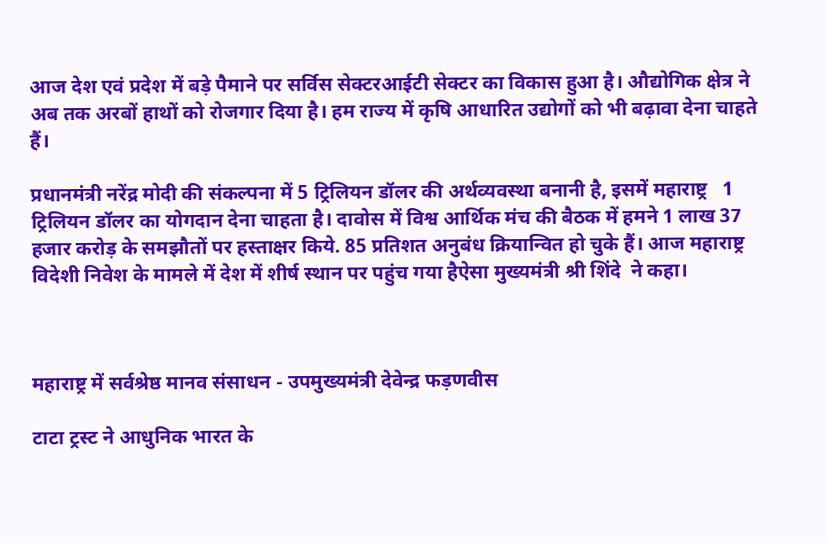आज देश एवं प्रदेश में बड़े पैमाने पर सर्विस सेक्टरआईटी सेक्टर का विकास हुआ है। औद्योगिक क्षेत्र ने अब तक अरबों हाथों को रोजगार दिया है। हम राज्य में कृषि आधारित उद्योगों को भी बढ़ावा देना चाहते हैं।

प्रधानमंत्री नरेंद्र मोदी की संकल्पना में 5 ट्रिलियन डॉलर की अर्थव्यवस्था बनानी है, इसमें महाराष्ट्र   1 ट्रिलियन डॉलर का योगदान देना चाहता है। दावोस में विश्व आर्थिक मंच की बैठक में हमने 1 लाख 37 हजार करोड़ के समझौतों पर हस्ताक्षर किये. 85 प्रतिशत अनुबंध क्रियान्वित हो चुके हैं। आज महाराष्ट्र विदेशी निवेश के मामले में देश में शीर्ष स्थान पर पहुंच गया हैऐसा मुख्यमंत्री श्री शिंदे  ने कहा।



महाराष्ट्र में सर्वश्रेष्ठ मानव संसाधन - उपमुख्यमंत्री देवेन्द्र फड़णवीस

टाटा ट्रस्ट ने आधुनिक भारत के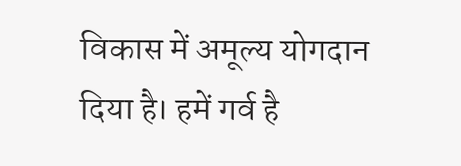विकास में अमूल्य योगदान दिया है। हमें गर्व है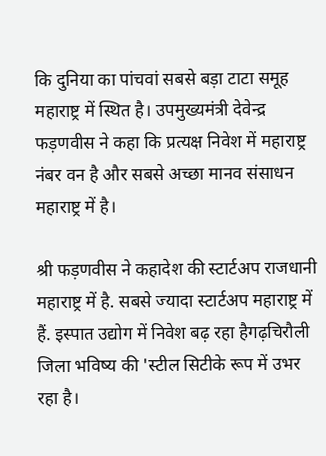कि दुनिया का पांचवां सबसे बड़ा टाटा समूह महाराष्ट्र में स्थित है। उपमुख्यमंत्री देवेन्द्र फड़णवीस ने कहा कि प्रत्यक्ष निवेश में महाराष्ट्र नंबर वन है और सबसे अच्छा मानव संसाधन महाराष्ट्र में है।

श्री फड़णवीस ने कहादेश की स्टार्टअप राजधानी महाराष्ट्र में है. सबसे ज्यादा स्टार्टअप महाराष्ट्र में हैं. इस्पात उद्योग में निवेश बढ़ रहा हैगढ़चिरौली जिला भविष्य की 'स्टील सिटीके रूप में उभर रहा है।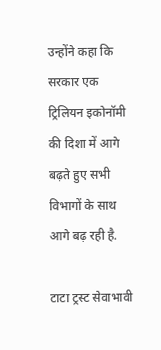उन्होंने कहा कि सरकार एक ट्रिलियन इकोनॉमी की दिशा में आगे बढ़ते हुए सभी विभागों के साथ आगे बढ़ रही है.

टाटा ट्रस्ट सेवाभावी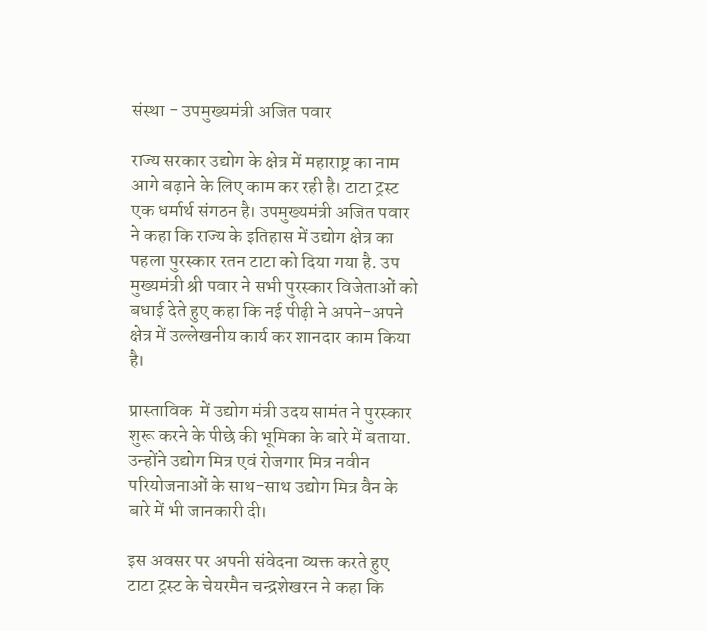संस्था - उपमुख्यमंत्री अजित पवार

राज्य सरकार उद्योग के क्षेत्र में महाराष्ट्र का नाम आगे बढ़ाने के लिए काम कर रही है। टाटा ट्रस्ट एक धर्मार्थ संगठन है। उपमुख्यमंत्री अजित पवार ने कहा कि राज्य के इतिहास में उद्योग क्षेत्र का पहला पुरस्कार रतन टाटा को दिया गया है. उप मुख्यमंत्री श्री पवार ने सभी पुरस्कार विजेताओं को बधाई देते हुए कहा कि नई पीढ़ी ने अपने-अपने क्षेत्र में उल्लेखनीय कार्य कर शानदार काम किया है।

प्रास्ताविक  में उद्योग मंत्री उदय सामंत ने पुरस्कार शुरू करने के पीछे की भूमिका के बारे में बताया. उन्होंने उद्योग मित्र एवं रोजगार मित्र नवीन परियोजनाओं के साथ-साथ उद्योग मित्र वैन के बारे में भी जानकारी दी।

इस अवसर पर अपनी संवेदना व्यक्त करते हुए टाटा ट्रस्ट के चेयरमैन चन्द्रशेखरन ने कहा कि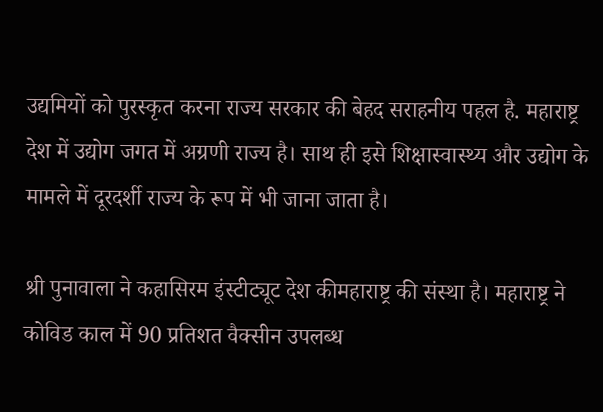उद्यमियों को पुरस्कृत करना राज्य सरकार की बेहद सराहनीय पहल है. महाराष्ट्र देश में उद्योग जगत में अग्रणी राज्य है। साथ ही इसे शिक्षास्वास्थ्य और उद्योग के मामले में दूरदर्शी राज्य के रूप में भी जाना जाता है।

श्री पुनावाला ने कहासिरम इंस्टीट्यूट देश कीमहाराष्ट्र की संस्था है। महाराष्ट्र ने कोविड काल में 90 प्रतिशत वैक्सीन उपलब्ध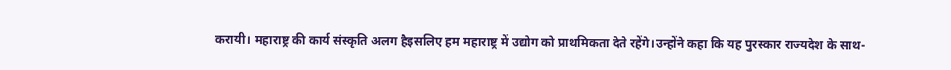करायी। महाराष्ट्र की कार्य संस्कृति अलग हैइसलिए हम महाराष्ट्र में उद्योग को प्राथमिकता देते रहेंगे।उन्होंने कहा कि यह पुरस्कार राज्यदेश के साथ-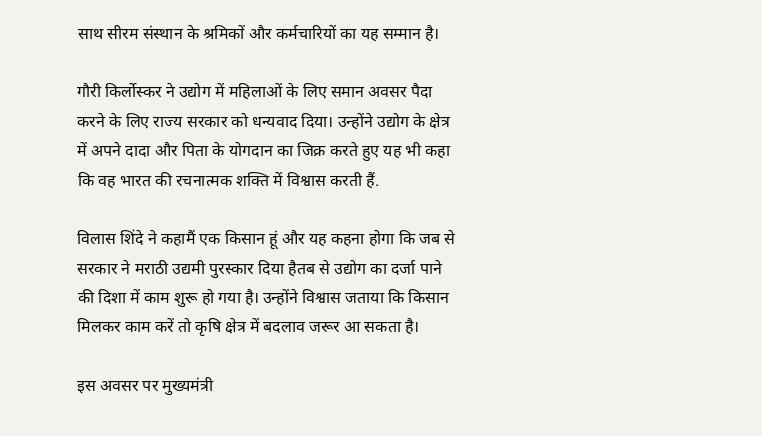साथ सीरम संस्थान के श्रमिकों और कर्मचारियों का यह सम्मान है।

गौरी किर्लोस्कर ने उद्योग में महिलाओं के लिए समान अवसर पैदा करने के लिए राज्य सरकार को धन्यवाद दिया। उन्होंने उद्योग के क्षेत्र में अपने दादा और पिता के योगदान का जिक्र करते हुए यह भी कहा कि वह भारत की रचनात्मक शक्ति में विश्वास करती हैं.

विलास शिंदे ने कहामैं एक किसान हूं और यह कहना होगा कि जब से सरकार ने मराठी उद्यमी पुरस्कार दिया हैतब से उद्योग का दर्जा पाने की दिशा में काम शुरू हो गया है। उन्होंने विश्वास जताया कि किसान मिलकर काम करें तो कृषि क्षेत्र में बदलाव जरूर आ सकता है।

इस अवसर पर मुख्यमंत्री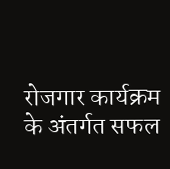रोजगार कार्यक्रम के अंतर्गत सफल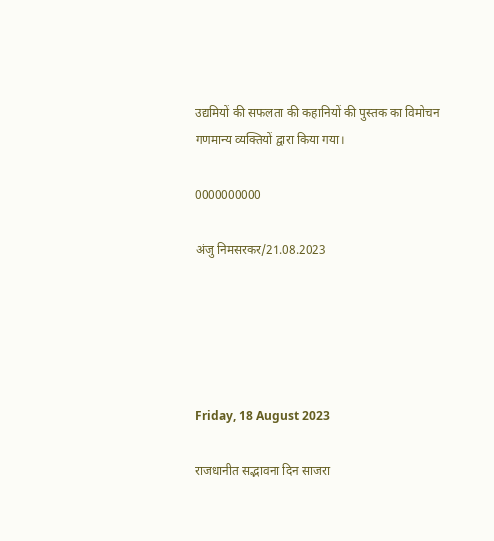उद्यमियों की सफलता की कहानियों की पुस्तक का विमोचन गणमान्य व्यक्तियों द्वारा किया गया।

0000000000

अंजु निमसरकर/21.08.2023





Friday, 18 August 2023

राजधानीत सद्भावना दिन साजरा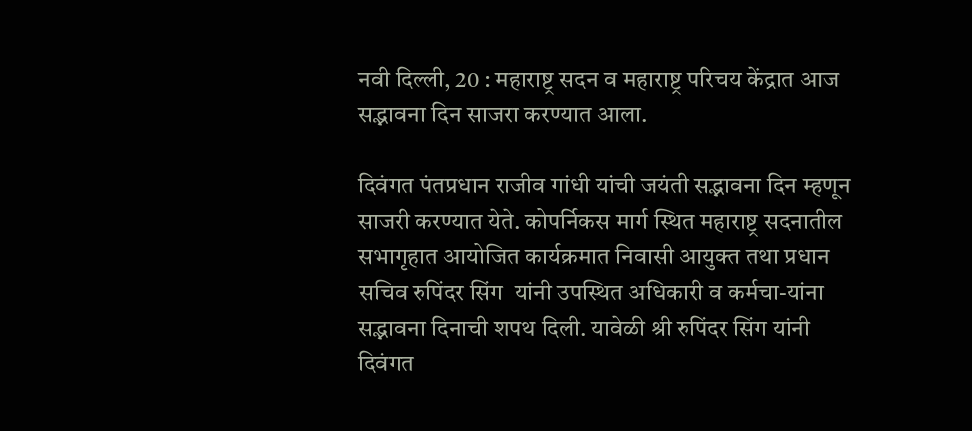नवी दिल्ली, 20 : महाराष्ट्र सदन व महाराष्ट्र परिचय केंद्रात आज सद्भावना दिन साजरा करण्यात आला.

दिवंगत पंतप्रधान राजीव गांधी यांची जयंती सद्भावना दिन म्हणून साजरी करण्यात येते. कोपर्निकस मार्ग स्थित महाराष्ट्र सदनातील सभागृहात आयोजित कार्यक्रमात निवासी आयुक्त तथा प्रधान सचिव रुपिंदर सिंग  यांनी उपस्थित अधिकारी व कर्मचा-यांना सद्भावना दिनाची शपथ दिली. यावेळी श्री रुपिंदर सिंग यांनी दिवंगत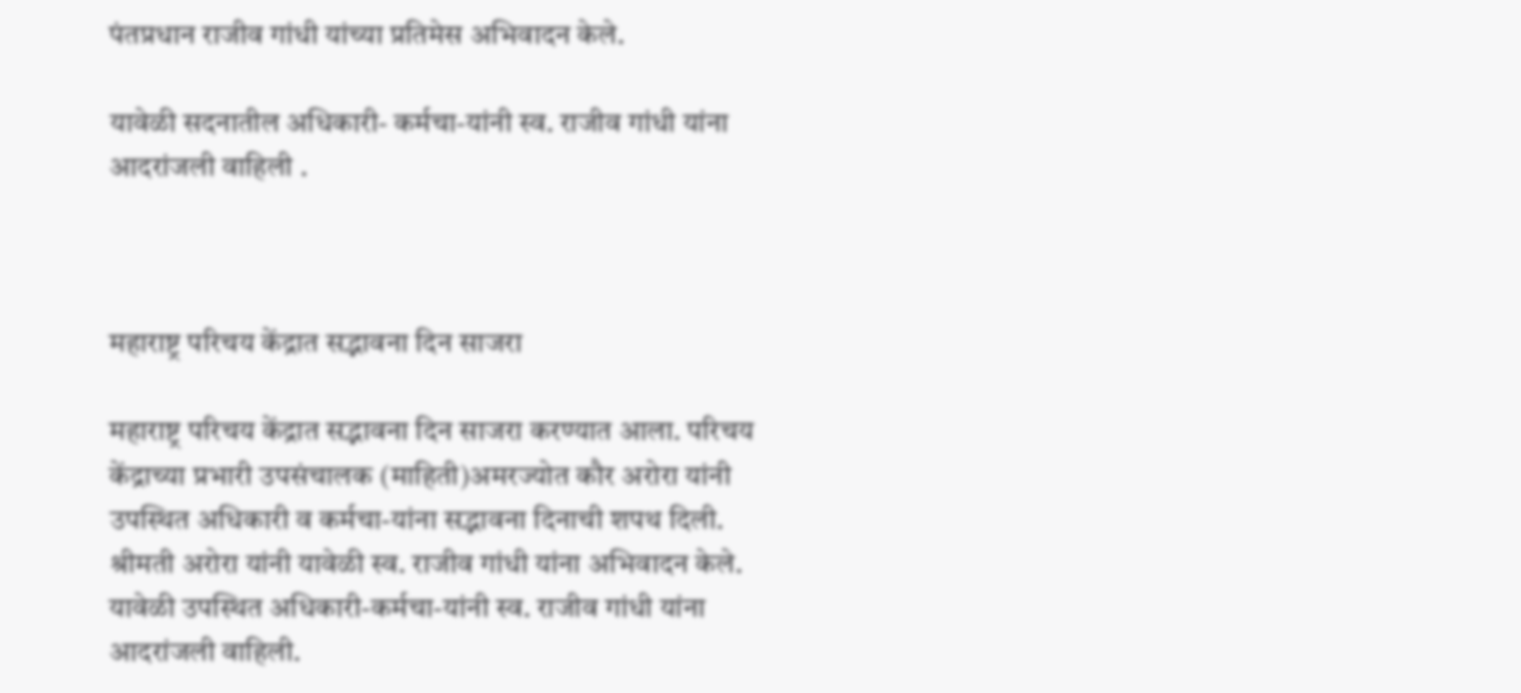पंतप्रधान राजीव गांधी यांच्या प्रतिमेस अभिवादन केले.

यावेळी सदनातील अधिकारी- कर्मचा-यांनी स्व. राजीव गांधी यांना आदरांजली वाहिली .



महाराष्ट्र परिचय केंद्रात सद्भावना दिन साजरा

महाराष्ट्र परिचय केंद्रात सद्भावना दिन साजरा करण्यात आला. परिचय केंद्राच्या प्रभारी उपसंचालक (माहिती)अमरज्योत कौर अरोरा यांनी उपस्थित अधिकारी व कर्मचा-यांना सद्भावना दिनाची शपथ दिली. श्रीमती अरोरा यांनी यावेळी स्व. राजीव गांधी यांना अभिवादन केले. यावेळी उपस्थित अधिकारी-कर्मचा-यांनी स्व. राजीव गांधी यांना आदरांजली वाहिली.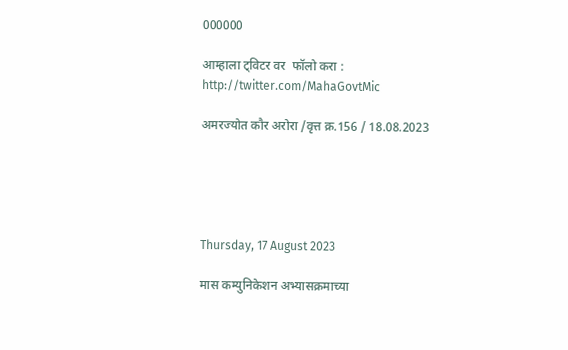000000

आम्हाला ट्विटर वर  फॉलो करा : http://twitter.com/MahaGovtMic

अमरज्योत कौर अरोरा /वृत्त क्र.156 / 18.08.2023





Thursday, 17 August 2023

मास कम्युनिकेशन अभ्यासक्रमाच्या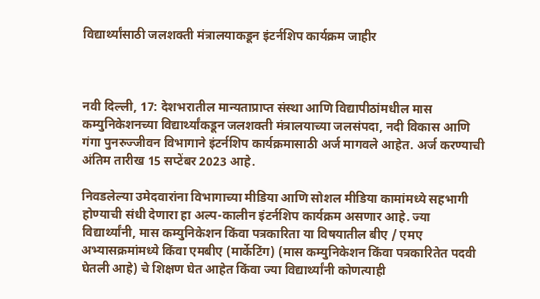विद्यार्थ्यांसाठी जलशक्ती मंत्रालयाकडून इंटर्नशिप कार्यक्रम जाहीर



नवी‍ दिल्ली, 17: देशभरातील मान्यताप्राप्त संस्था आणि विद्यापीठांमधील मास कम्युनिकेशनच्या विद्यार्थ्यांकडून जलशक्ती मंत्रालयाच्या जलसंपदा, नदी विकास आणि गंगा पुनरुज्जीवन विभागाने इंटर्नशिप कार्यक्रमासाठी अर्ज मागवले आहेत. अर्ज करण्याची अंतिम तारीख 15 सप्टेंबर 2023 आहे.

निवडलेल्या उमेदवारांना विभागाच्या मीडिया आणि सोशल मीडिया कामांमध्ये सहभागी होण्याची संधी देणारा हा अल्प-कालीन इंटर्नशिप कार्यक्रम असणार आहे. ज्या विद्यार्थ्यांनी, मास कम्युनिकेशन किंवा पत्रकारिता या विषयातील बीए / एमए अभ्यासक्रमांमध्ये किंवा एमबीए (मार्केटिंग) (मास कम्युनिकेशन किंवा पत्रकारितेत पदवी घेतली आहे) चे शिक्षण घेत आहेत किंवा ज्या विद्यार्थ्यांनी कोणत्याही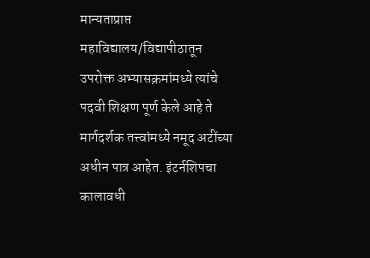मान्यताप्राप्त महाविद्यालय/विद्यापीठातून उपरोक्त अभ्यासक्रमांमध्ये त्यांचे पदवी शिक्षण पूर्ण केले आहे ते मार्गदर्शक तत्त्वांमध्ये नमूद अटींच्या अधीन पात्र आहेत. इंटर्नशिपचा कालावधी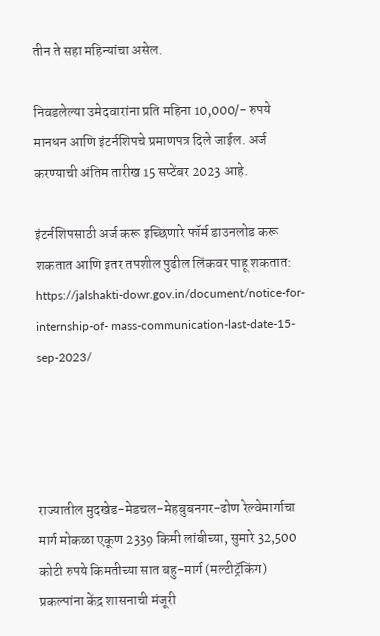तीन ते सहा महिन्यांचा असेल.

निवडलेल्या उमेदवारांना प्रति महिना 10,000/- रुपये मानधन आणि इंटर्नशिपचे प्रमाणपत्र दिले जाईल. अर्ज करण्याची अंतिम तारीख 15 सप्टेंबर 2023 आहे.

इंटर्नशिपसाठी अर्ज करू इच्छिणारे फॉर्म डाउनलोड करू शकतात आणि इतर तपशील पुढील लिंकवर पाहू शकतात: https://jalshakti-dowr.gov.in/document/notice-for-internship-of- mass-communication-last-date-15-sep-2023/




राज्यातील मुदखेड-मेडचल-मेहबुबनगर-ढोण रेल्वेमार्गाचा मार्ग मोकळा एकूण 2339 किमी लांबीच्या, सुमारे 32,500 कोटी रुपये किमतीच्या सात बहु-मार्ग (मल्टीट्रॅकिंग) प्रकल्पांना केंद्र शासनाची मंजूरी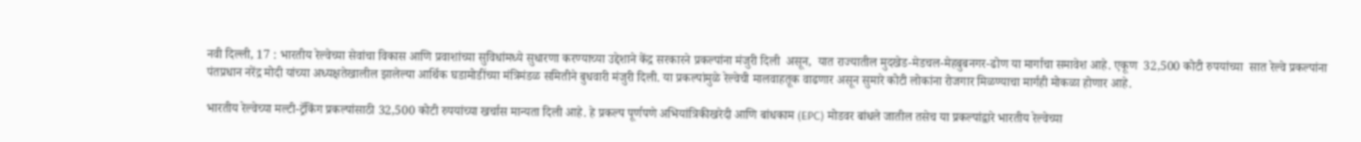नवी दिल्ली, 17 : भारतीय रेल्वेच्या सेवांचा विकास आणि प्रवाशांच्या सुविधांमध्ये सुधारणा करण्याच्या उद्देशाने केंद्र सरकारने प्रकल्पांना मंजुरी दिली  असून,  यात राज्यातील मुदखेड-मेडचल-मेहबुबनगर-ढोण या मार्गाचा समावेश आहे. एकूण  32,500 कोटी रुपयांच्या  सात रेल्वे प्रकल्पांना पंतप्रधान नरेंद्र मोदी यांच्या अध्यक्षतेखालील झालेल्या आर्थिक घडामोडींच्या मंत्रिमंडळ समितीने बुधवारी मंजुरी दिली. या प्रकल्पांमुळे रेल्वेची मालवाहतूक वाढणार असून सुमारे कोटी लोकांना रोजगार मिळण्याचा मार्गही मोकळा होणार आहे.

भारतीय रेल्वेच्या मल्टी-ट्रॅकिंग प्रकल्पांसाठी 32,500 कोटी रुपयांच्या खर्चास मान्यता दिली आहे. हे प्रकल्प पूर्णपणे अभियांत्रिकीखरेदी आणि बांधकाम (EPC) मोडवर बांधले जातील तसेच या प्रकल्पांद्वारे भारतीय रेल्वेच्या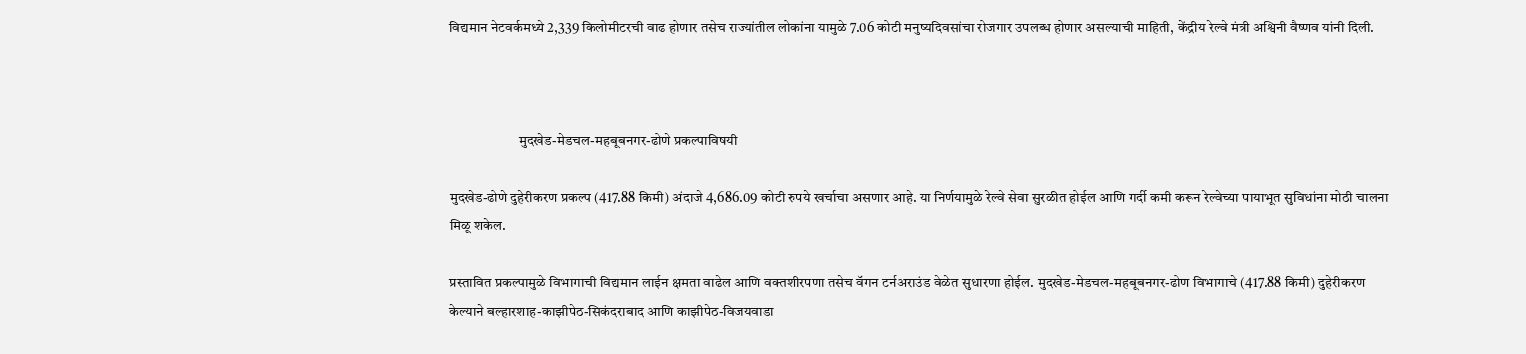विद्यमान नेटवर्कमध्ये 2,339 किलोमीटरची वाढ होणार तसेच राज्यांतील लोकांना यामुळे 7.06 कोटी मनुष्यदिवसांचा रोजगार उपलब्ध होणार असल्याची माहिती, केंद्रीय रेल्वे मंत्री अश्विनी वैष्णव यांनी दिली.



                        मुदखेड-मेडचल-महबूबनगर-ढोणे प्रकल्पाविषयी

मुदखेड-ढोणे दुहेरीकरण प्रकल्प (417.88 किमी) अंदाजे 4,686.09 कोटी रुपये खर्चाचा असणार आहे. या निर्णयामुळे रेल्वे सेवा सुरळीत होईल आणि गर्दी कमी करून रेल्वेच्या पायाभूत सुविधांना मोठी चालना मिळू शकेल.

प्रस्तावित प्रकल्पामुळे विभागाची विद्यमान लाईन क्षमता वाढेल आणि वक्तशीरपणा तसेच वॅगन टर्नअराउंड वेळेत सुधारणा होईल. मुदखेड-मेडचल-महबूबनगर-ढोण विभागाचे (417.88 किमी) दुहेरीकरण केल्याने बल्हारशाह-काझीपेठ-सिकंदराबाद आणि काझीपेठ-विजयवाडा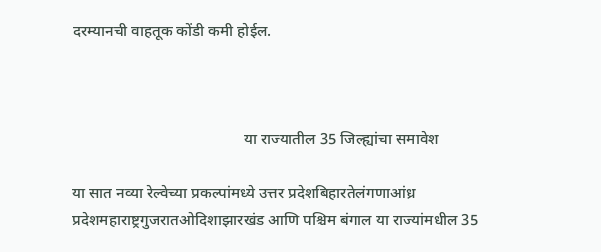दरम्यानची वाहतूक कोंडी कमी होईल.



                                            या राज्यातील 35 जिल्ह्यांचा समावेश

या सात नव्या रेल्वेच्या प्रकल्पांमध्ये उत्तर प्रदेशबिहारतेलंगणाआंध्र प्रदेशमहाराष्ट्रगुजरातओदिशाझारखंड आणि पश्चिम बंगाल या राज्यांमधील 35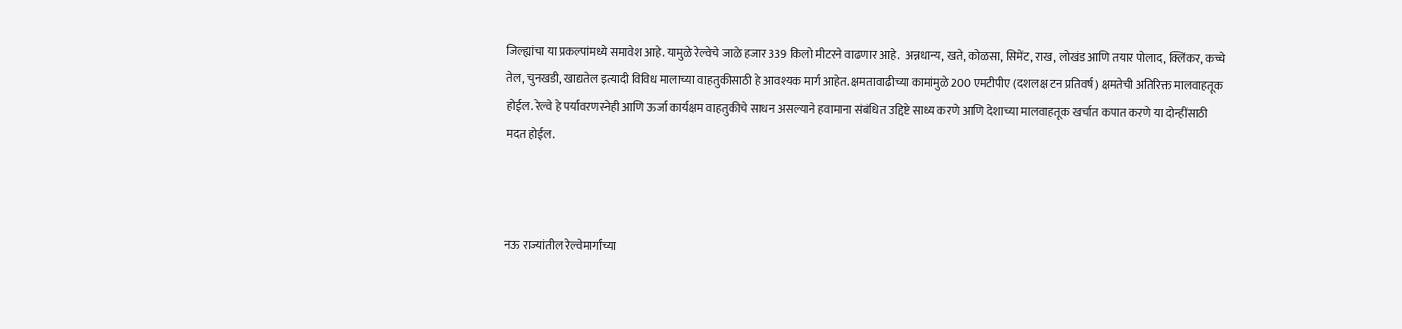जिल्ह्यांचा या प्रकल्पांमध्ये समावेश आहे. यामुळे रेल्वेचे जाळे हजार 339 किलो मीटरने वाढणार आहे.  अन्नधान्य, खते, कोळसा, सिमेंट, राख, लोखंड आणि तयार पोलाद, क्लिंकर, कच्चे तेल, चुनखडी, खाद्यतेल इत्यादी विविध मालाच्या वाहतुकीसाठी हे आवश्यक मार्ग आहेत. क्षमतावाढीच्या कामांमुळे 200 एमटीपीए (दशलक्ष टन प्रतिवर्ष) क्षमतेची अतिरिक्त मालवाहतूक होईल. रेल्वे हे पर्यावरणस्नेही आणि ऊर्जा कार्यक्षम वाहतुकीचे साधन असल्याने हवामाना संबंधित उद्दिष्टे साध्य करणे आणि देशाच्या मालवाहतूक खर्चात कपात करणे या दोन्हींसाठी मदत होईल.



नऊ राज्यांतील रेल्वेमार्गांच्या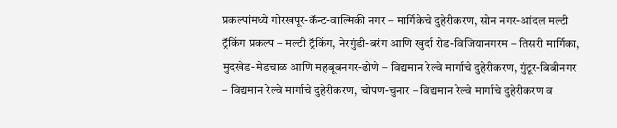प्रकल्पांमध्ये गोरखपूर-कॅन्ट-वाल्मिकी नगर – मार्गिकेचे दुहेरीकरण, सोन नगर-आंदल मल्टी ट्रॅकिंग प्रकल्प – मल्टी ट्रॅकिंग, नेरगुंडी-बरंग आणि खुर्दा रोड-विजियानगरम – तिसरी मार्गिका, मुदखेड-मेडचाळ आणि महबूबनगर-ढोणे – विद्यमान रेल्वे मार्गाचे दुहेरीकरण, गुंटूर-बिबीनगर – विद्यमान रेल्वे मार्गाचे दुहेरीकरण, चोपण-चुनार – विद्यमान रेल्वे मार्गाचे दुहेरीकरण व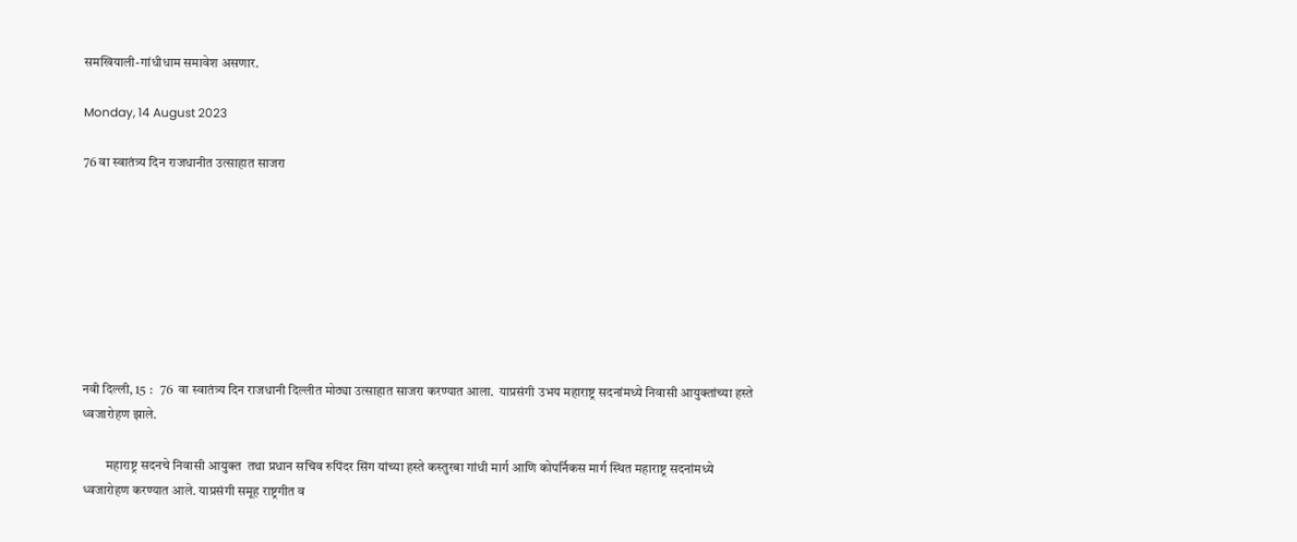समखियाली-गांधीधाम समावेश असणार.

Monday, 14 August 2023

76 वा स्वातंत्र्य दिन राजधानीत उत्साहात साजरा








नवी दिल्ली, 15 :   76  वा स्वातंत्र्य दिन राजधानी दिल्लीत मोठ्या उत्साहात साजरा करण्यात आला.  याप्रसंगी उभय महाराष्ट्र सदनांमध्ये निवासी आयुक्तांच्या हस्ते  ध्वजारोहण झाले.

         महाराष्ट्र सदनचे निवासी आयुक्त  तथा प्रधान सचिव रुपिंदर सिंग यांच्या हस्ते कस्तुरबा गांधी मार्ग आणि कोपर्निकस मार्ग स्थित महाराष्ट्र सदनांमध्ये ध्वजारोहण करण्यात आले. याप्रसंगी समूह राष्ट्रगीत व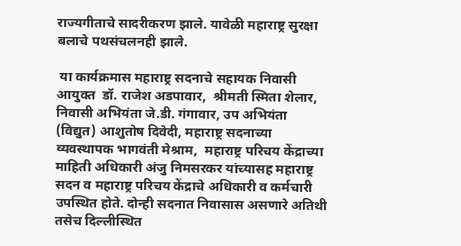राज्यगीताचे सादरीकरण झाले. यावेळी महाराष्ट्र सुरक्षा बलाचे पथसंचलनही झाले.

 या कार्यक्रमास महाराष्ट्र सदनाचे सहायक निवासी आयुक्त  डॉ. राजेश अडपावार,  श्रीमती स्मिता शेलार, निवासी अभियंता जे.डी. गंगावार, उप अभियंता (विद्युत) आशुतोष दिवेदी, महाराष्ट्र सदनाच्या व्यवस्थापक भागवंती मेश्राम,  महाराष्ट्र परिचय केंद्राच्या माहिती अधिकारी अंजु निमसरकर यांच्यासह महाराष्ट्र सदन व महाराष्ट्र परिचय केंद्राचे अधिकारी व कर्मचारी उपस्थित होते. दोन्ही सदनात निवासास असणारे अतिथी तसेच दिल्लीस्थित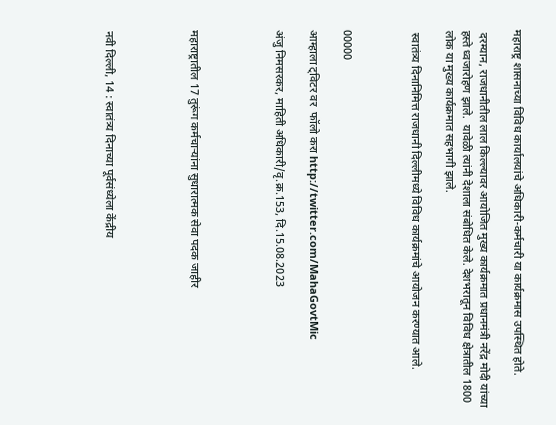महाराष्ट्र शासनाच्या विविध कार्यालयांचे अधिकारी-कर्मचारी या कार्यक्रमास उपस्थित होते.

 दरम्यान, राजधानीतील लाल किल्ल्यावर आयोजित मुख्य कार्यक्रमात प्रधानमंत्री नरेंद्र मोदी यांच्या हस्ते ध्वजारोहण झाले.  यावेळी त्यांनी देशाला संबोधित केले. देशभरातून विविध क्षेत्रातील 1800 लोक या मुख्य कार्यक्रमात सहभागी झाले.

 स्वातंत्र्य दिनानिमित्त राजधानी दिल्लीमध्ये विविध कार्यक्रमांचे आयोजन करण्यात आले.



00000

आम्हाला ट्विटर वर  फॉलो करा http://twitter.com/MahaGovtMic

अंजु निमसरकर, माहिती अधिकारी/वृ.क्र.153, दि.15.08.2023




महाराष्ट्रातील 17 तुरूंग कर्मचाऱ्यांना सुधारात्मक सेवा पदक जाहीर




नवी दिल्ली, 14 : स्वातंत्र्य दिनाच्या पूर्वसंध्येला केंद्रीय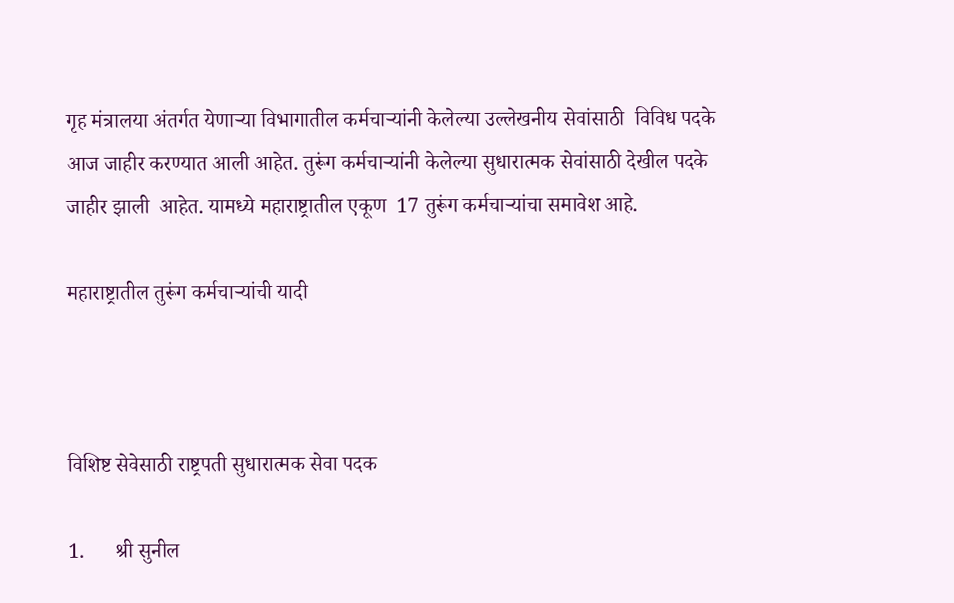गृह मंत्रालया अंतर्गत येणाऱ्या विभागातील कर्मचाऱ्यांनी केलेल्या उल्लेखनीय सेवांसाठी  विविध पदके आज जाहीर करण्यात आली आहेत. तुरूंग कर्मचाऱ्यांनी केलेल्या सुधारात्मक सेवांसाठी देखील पदके जाहीर झाली  आहेत. यामध्ये महाराष्ट्रातील एकूण  17 तुरूंग कर्मचाऱ्यांचा समावेश आहे.

महाराष्ट्रातील तुरूंग कर्मचाऱ्यांची यादी



विशिष्ट सेवेसाठी राष्ट्रपती सुधारात्मक सेवा पदक

1.      श्री सुनील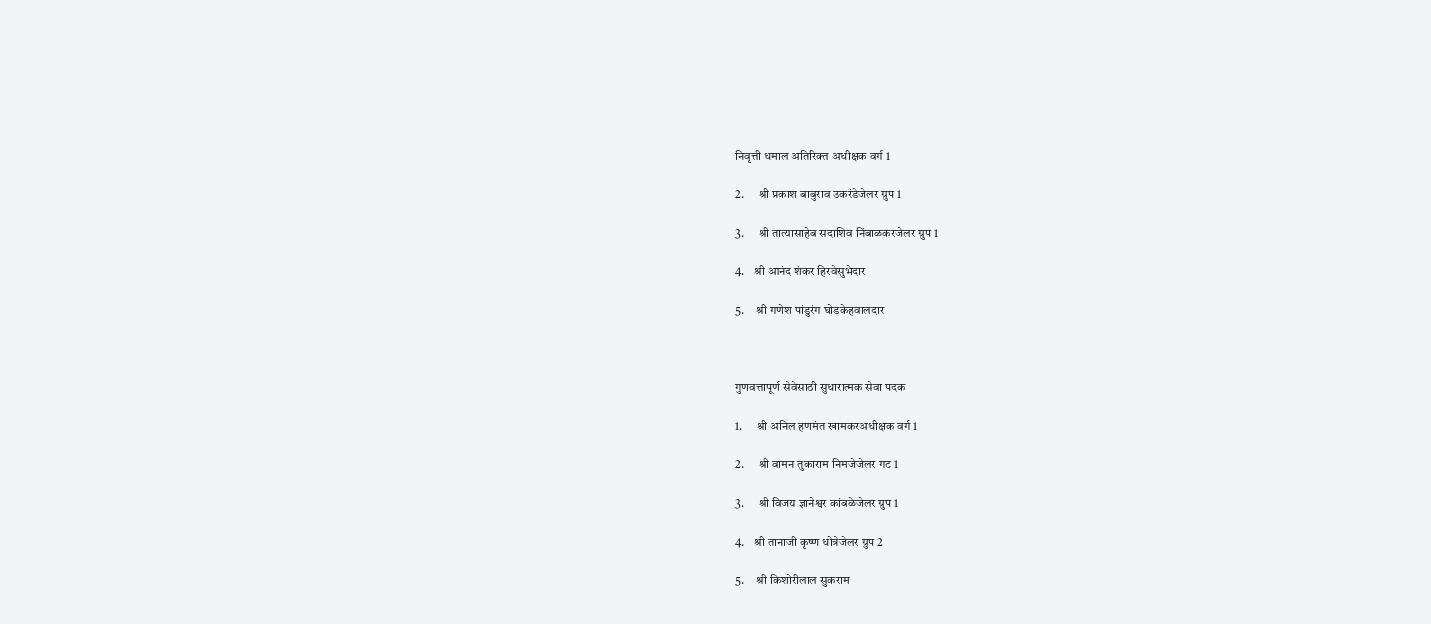निवृत्ती धमाल अतिरिक्त अधीक्षक वर्ग 1

2.      श्री प्रकाश बाबुराव उकरंडेजेलर ग्रुप 1

3.      श्री तात्यासाहेब सदाशिव निंबाळकरजेलर ग्रुप 1

4.    श्री आनंद शंकर हिरवेसुभेदार

5.     श्री गणेश पांडुरंग घोडकेहवालदार



गुणवत्तापूर्ण सेवेसाठी सुधारात्मक सेवा पदक

1.      श्री अनिल हणमंत खामकरअधीक्षक वर्ग 1

2.      श्री वामन तुकाराम निमजेजेलर गट 1

3.      श्री विजय ज्ञानेश्वर कांबळेजेलर ग्रुप 1

4.    श्री तानाजी कृष्ण धोत्रेजेलर ग्रुप 2

5.     श्री किशोरीलाल सुकराम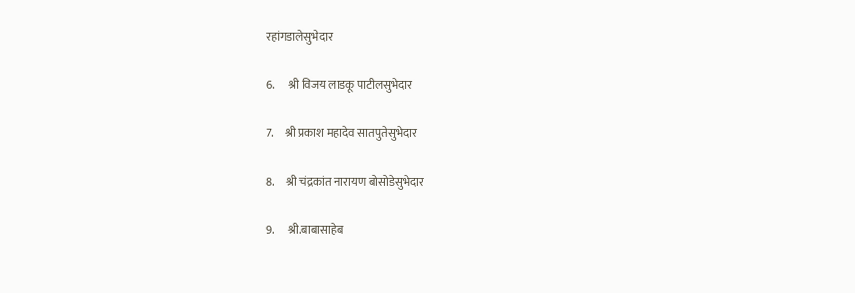रहांगडालेसुभेदार

6.      श्री विजय लाडकू पाटीलसुभेदार

7.     श्री प्रकाश महादेव सातपुतेसुभेदार

8.     श्री चंद्रकांत नारायण बोसोडेसुभेदार

9.      श्री.बाबासाहेब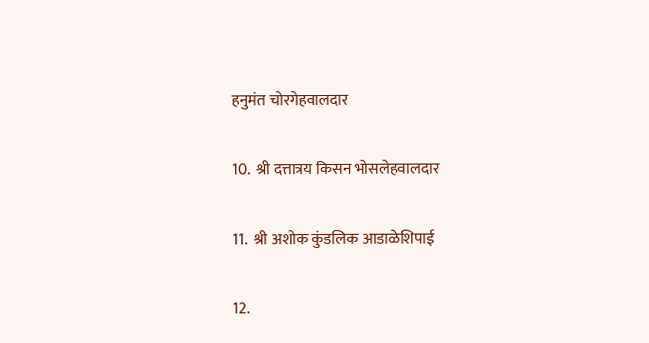हनुमंत चोरगेहवालदार

10.  श्री दत्तात्रय किसन भोसलेहवालदार

11.  श्री अशोक कुंडलिक आडाळेशिपाई

12.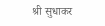श्री सुधाकर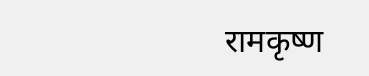रामकृष्ण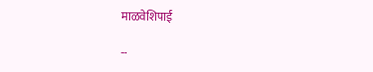माळवेशिपाई

--